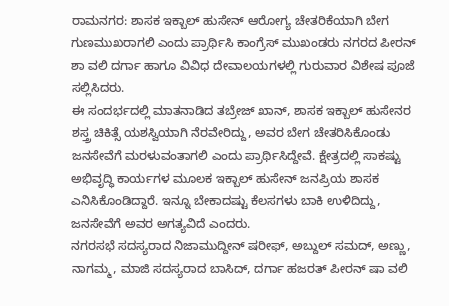ರಾಮನಗರ: ಶಾಸಕ ಇಕ್ಬಾಲ್ ಹುಸೇನ್ ಆರೋಗ್ಯ ಚೇತರಿಕೆಯಾಗಿ ಬೇಗ ಗುಣಮುಖರಾಗಲಿ ಎಂದು ಪ್ರಾರ್ಥಿಸಿ ಕಾಂಗ್ರೆಸ್ ಮುಖಂಡರು ನಗರದ ಪೀರನ್ ಶಾ ವಲಿ ದರ್ಗಾ ಹಾಗೂ ವಿವಿಧ ದೇವಾಲಯಗಳಲ್ಲಿ ಗುರುವಾರ ವಿಶೇಷ ಪೂಜೆ ಸಲ್ಲಿಸಿದರು.
ಈ ಸಂದರ್ಭದಲ್ಲಿ ಮಾತನಾಡಿದ ತಬ್ರೇಜ್ ಖಾನ್, ಶಾಸಕ ಇಕ್ಬಾಲ್ ಹುಸೇನರ ಶಸ್ತ್ರ ಚಿಕಿತ್ಸೆ ಯಶಸ್ವಿಯಾಗಿ ನೆರವೇರಿದ್ದು, ಅವರ ಬೇಗ ಚೇತರಿಸಿಕೊಂಡು ಜನಸೇವೆಗೆ ಮರಳುವಂತಾಗಲಿ ಎಂದು ಪ್ರಾರ್ಥಿಸಿದ್ದೇವೆ. ಕ್ಷೇತ್ರದಲ್ಲಿ ಸಾಕಷ್ಟು ಅಭಿವೃದ್ಧಿ ಕಾರ್ಯಗಳ ಮೂಲಕ ಇಕ್ಬಾಲ್ ಹುಸೇನ್ ಜನಪ್ರಿಯ ಶಾಸಕ ಎನಿಸಿಕೊಂಡಿದ್ದಾರೆ. ಇನ್ನೂ ಬೇಕಾದಷ್ಟು ಕೆಲಸಗಳು ಬಾಕಿ ಉಳಿದಿದ್ದು, ಜನಸೇವೆಗೆ ಅವರ ಅಗತ್ಯವಿದೆ ಎಂದರು.
ನಗರಸಭೆ ಸದಸ್ಯರಾದ ನಿಜಾಮುದ್ದೀನ್ ಷರೀಫ್, ಅಬ್ದುಲ್ ಸಮದ್, ಅಣ್ಣು, ನಾಗಮ್ಮ, ಮಾಜಿ ಸದಸ್ಯರಾದ ಬಾಸಿದ್, ದರ್ಗಾ ಹಜರತ್ ಪೀರನ್ ಷಾ ವಲಿ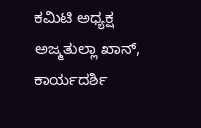ಕಮಿಟಿ ಅಧ್ಯಕ್ಷ ಅಜ್ಮತುಲ್ಲಾ ಖಾನ್, ಕಾರ್ಯದರ್ಶಿ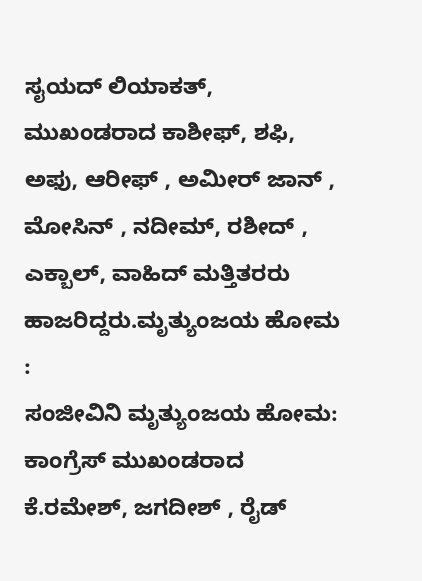ಸೖಯದ್ ಲಿಯಾಕತ್, ಮುಖಂಡರಾದ ಕಾಶೀಫ್, ಶಫಿ, ಅಫು, ಆರೀಫ್ , ಅಮೀರ್ ಜಾನ್ , ಮೋಸಿನ್ , ನದೀಮ್, ರಶೀದ್ , ಎಕ್ಬಾಲ್, ವಾಹಿದ್ ಮತ್ತಿತರರು ಹಾಜರಿದ್ದರು.ಮೃತ್ಯುಂಜಯ ಹೋಮ :
ಸಂಜೀವಿನಿ ಮೃತ್ಯುಂಜಯ ಹೋಮ:
ಕಾಂಗ್ರೆಸ್ ಮುಖಂಡರಾದ ಕೆ.ರಮೇಶ್, ಜಗದೀಶ್ , ರೈಡ್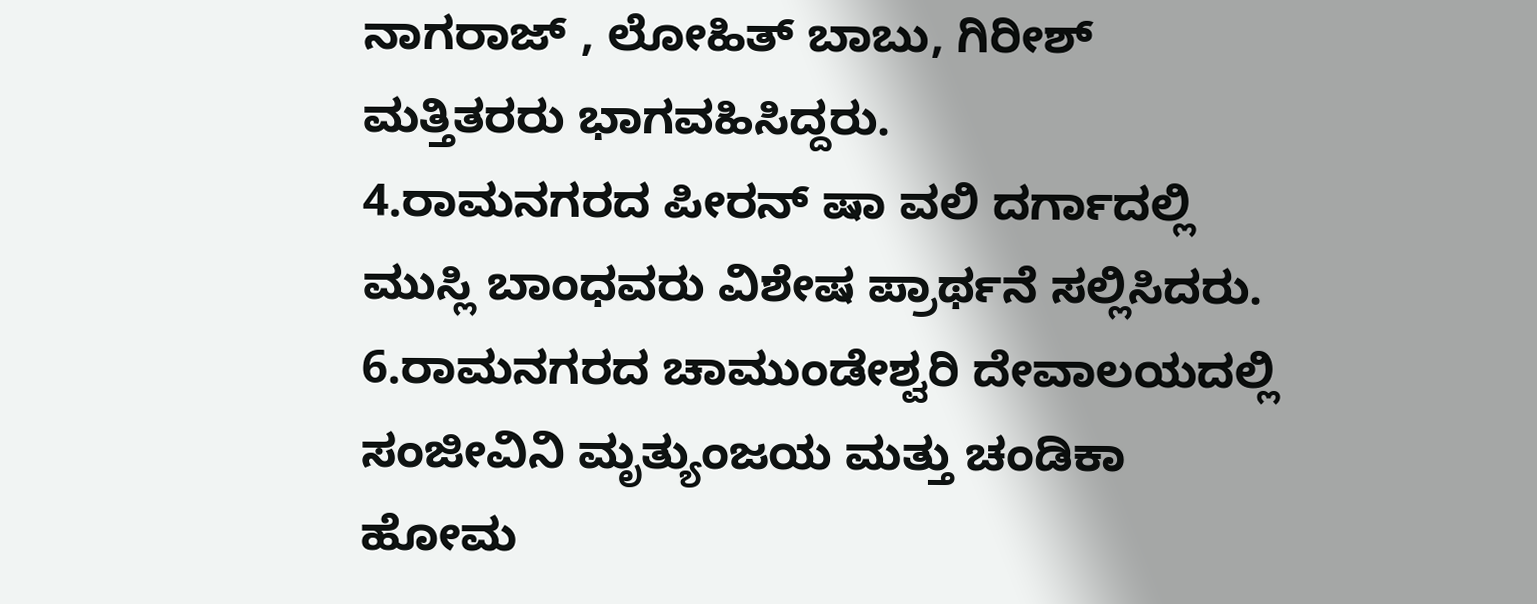ನಾಗರಾಜ್ , ಲೋಹಿತ್ ಬಾಬು, ಗಿರೀಶ್ ಮತ್ತಿತರರು ಭಾಗವಹಿಸಿದ್ದರು.
4.ರಾಮನಗರದ ಪೀರನ್ ಷಾ ವಲಿ ದರ್ಗಾದಲ್ಲಿ ಮುಸ್ಲಿ ಬಾಂಧವರು ವಿಶೇಷ ಪ್ರಾರ್ಥನೆ ಸಲ್ಲಿಸಿದರು.
6.ರಾಮನಗರದ ಚಾಮುಂಡೇಶ್ವರಿ ದೇವಾಲಯದಲ್ಲಿ ಸಂಜೀವಿನಿ ಮೃತ್ಯುಂಜಯ ಮತ್ತು ಚಂಡಿಕಾ ಹೋಮ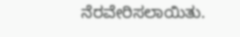ನೆರವೇರಿಸಲಾಯಿತು.